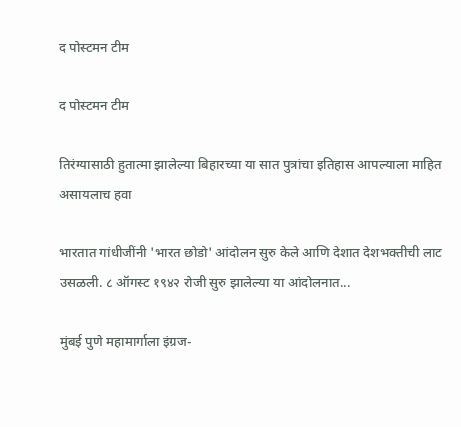द पोस्टमन टीम

द पोस्टमन टीम

तिरंग्यासाठी हुतात्मा झालेल्या बिहारच्या या सात पुत्रांचा इतिहास आपल्याला माहित असायलाच हवा

भारतात गांधीजींनी 'भारत छोडो' आंदोलन सुरु केले आणि देशात देशभक्तीची लाट उसळली. ८ ऑगस्ट १९४२ रोजी सुरु झालेल्या या आंदोलनात...

मुंबई पुणे महामार्गाला इंग्रज-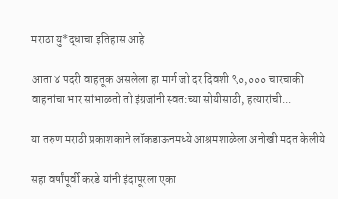मराठा यु*द्धाचा इतिहास आहे

आता ४ पदरी वाहतूक असलेला हा मार्ग जो दर दिवशी ९०,००० चारचाकी वाहनांचा भार सांभाळतो तो इंग्रजांनी स्वत:च्या सोयीसाठी, हत्यारांची...

या तरुण मराठी प्रकाशकाने लॉकडाऊनमध्ये आश्रमशाळेला अनोखी मदत केलीये

सहा वर्षांपूर्वी करडे यांनी इंदापूरला एका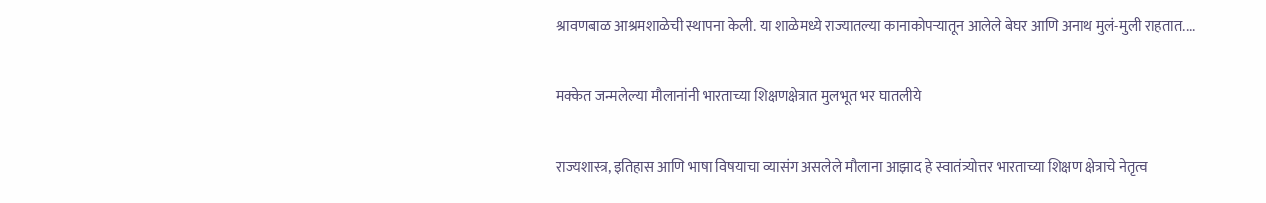श्रावणबाळ आश्रमशाळेची स्थापना केली. या शाळेमध्ये राज्यातल्या कानाकोपऱ्यातून आलेले बेघर आणि अनाथ मुलं-मुली राहतात....

मक्केत जन्मलेल्या मौलानांनी भारताच्या शिक्षणक्षेत्रात मुलभूत भर घातलीये

राज्यशास्त्र, इतिहास आणि भाषा विषयाचा व्यासंग असलेले मौलाना आझाद हे स्वातंत्र्योत्तर भारताच्या शिक्षण क्षेत्राचे नेतृत्व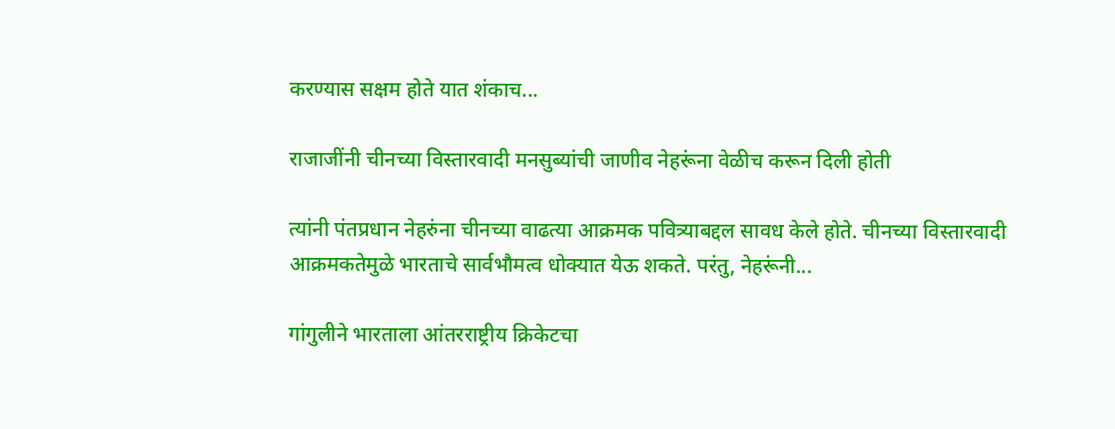करण्यास सक्षम होते यात शंकाच...

राजाजींनी चीनच्या विस्तारवादी मनसुब्यांची जाणीव नेहरूंना वेळीच करून दिली होती

त्यांनी पंतप्रधान नेहरुंना चीनच्या वाढत्या आक्रमक पवित्र्याबद्दल सावध केले होते. चीनच्या विस्तारवादी आक्रमकतेमुळे भारताचे सार्वभौमत्व धोक्यात येऊ शकते. परंतु, नेहरूंनी...

गांगुलीने भारताला आंतरराष्ट्रीय क्रिकेटचा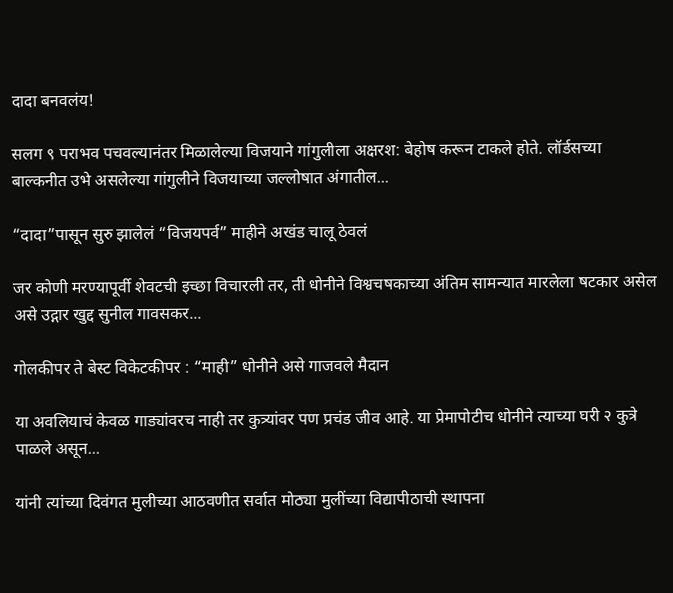दादा बनवलंय!

सलग ९ पराभव पचवल्यानंतर मिळालेल्या विजयाने गांगुलीला अक्षरश: बेहोष करून टाकले होते. लॉर्डसच्या बाल्कनीत उभे असलेल्या गांगुलीने विजयाच्या जल्लोषात अंगातील...

“दादा”पासून सुरु झालेलं “विजयपर्व” माहीने अखंड चालू ठेवलं

जर कोणी मरण्यापूर्वी शेवटची इच्छा विचारली तर, ती धोनीने विश्वचषकाच्या अंतिम सामन्यात मारलेला षटकार असेल असे उद्गार खुद्द सुनील गावसकर...

गोलकीपर ते बेस्ट विकेटकीपर : “माही” धोनीने असे गाजवले मैदान

या अवलियाचं केवळ गाड्यांवरच नाही तर कुत्र्यांवर पण प्रचंड जीव आहे. या प्रेमापोटीच धोनीने त्याच्या घरी २ कुत्रे पाळले असून...

यांनी त्यांच्या दिवंगत मुलीच्या आठवणीत सर्वात मोठ्या मुलींच्या विद्यापीठाची स्थापना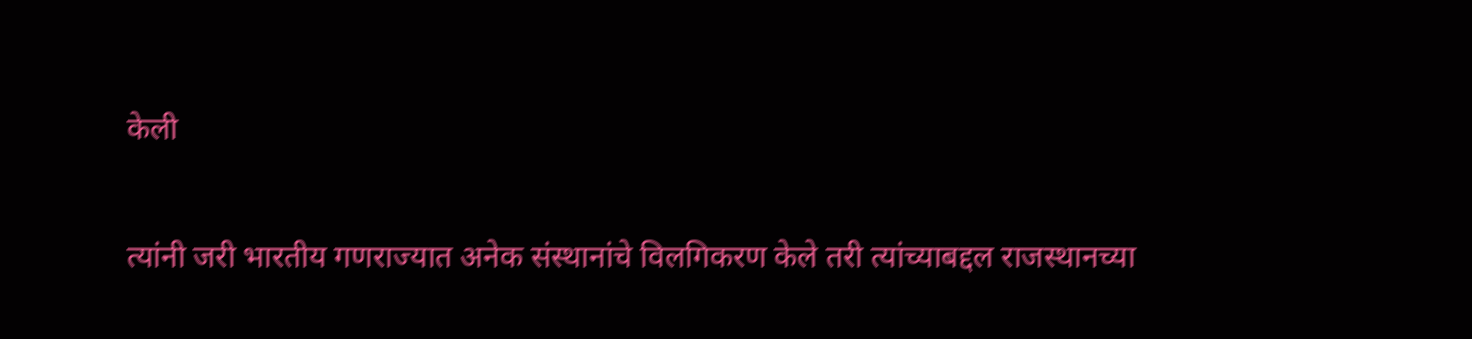केली

त्यांनी जरी भारतीय गणराज्यात अनेक संस्थानांचे विलगिकरण केले तरी त्यांच्याबद्दल राजस्थानच्या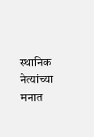स्थानिक नेत्यांच्या मनात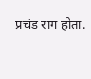प्रचंड राग होता.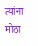त्यांना मोठा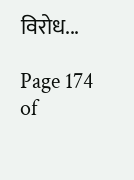विरोध...

Page 174 of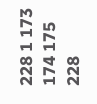228 1 173 174 175 228